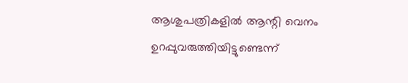ആശുപത്രികളില്‍ ആന്റി വെനം ഉറപ്പുവരുത്തിയിട്ടുണ്ടെന്ന്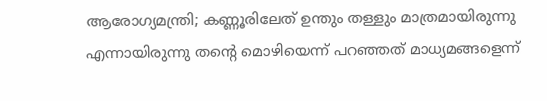ആരോഗ്യമന്ത്രി; കണ്ണൂരിലേത് ഉന്തും തള്ളും മാത്രമായിരുന്നു എന്നായിരുന്നു തന്റെ മൊഴിയെന്ന് പറഞ്ഞത് മാധ്യമങ്ങളെന്ന്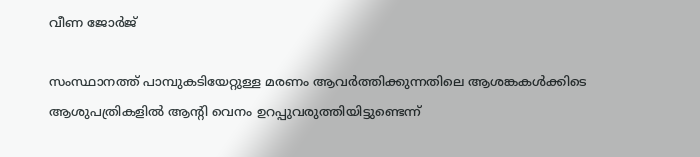വീണ ജോര്‍ജ്

സംസ്ഥാനത്ത് പാമ്പുകടിയേറ്റുള്ള മരണം ആവര്‍ത്തിക്കുന്നതിലെ ആശങ്കകള്‍ക്കിടെ ആശുപത്രികളില്‍ ആന്റി വെനം ഉറപ്പുവരുത്തിയിട്ടുണ്ടെന്ന്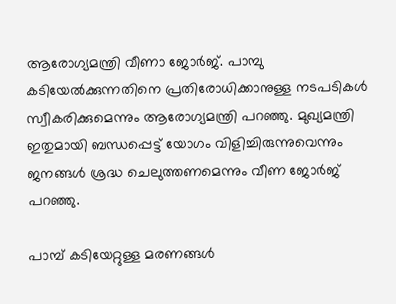ആരോഗ്യമന്ത്രി വീണാ ജോര്‍ജ്. പാമ്പു കടിയേല്‍ക്കുന്നതിനെ പ്രതിരോധിക്കാനുള്ള നടപടികള്‍ സ്വീകരിക്കുമെന്നും ആരോഗ്യമന്ത്രി പറഞ്ഞു. മുഖ്യമന്ത്രി ഇതുമായി ബന്ധപ്പെട്ട് യോഗം വിളിച്ചിരുന്നുവെന്നും ജനങ്ങള്‍ ശ്രദ്ധ ചെലുത്തണമെന്നും വീണ ജോര്‍ജ് പറഞ്ഞു.

പാമ്പ് കടിയേറ്റുള്ള മരണങ്ങള്‍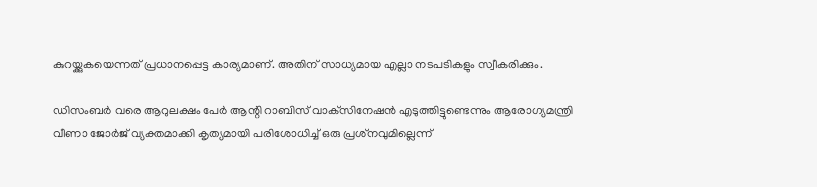കുറയ്ക്കുകയെന്നത് പ്രധാനപ്പെട്ട കാര്യമാണ്. അതിന് സാധ്യമായ എല്ലാ നടപടികളും സ്വീകരിക്കും.

ഡിസംബര്‍ വരെ ആറുലക്ഷം പേര്‍ ആന്റി റാബിസ് വാക്‌സിനേഷന്‍ എടുത്തിട്ടുണ്ടെന്നും ആരോഗ്യമന്ത്രി വീണാ ജോര്‍ജ് വ്യക്തമാക്കി കൃത്യമായി പരിശോധിച്ച് ഒരു പ്രശ്‌നവുമില്ലെന്ന്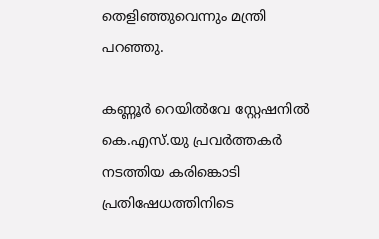തെളിഞ്ഞുവെന്നും മന്ത്രി പറഞ്ഞു.

കണ്ണൂര്‍ റെയില്‍വേ സ്റ്റേഷനില്‍ കെ.എസ്.യു പ്രവര്‍ത്തകര്‍ നടത്തിയ കരിങ്കൊടി പ്രതിഷേധത്തിനിടെ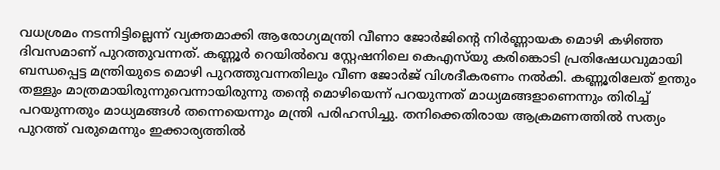വധശ്രമം നടന്നിട്ടില്ലെന്ന് വ്യക്തമാക്കി ആരോഗ്യമന്ത്രി വീണാ ജോര്‍ജിന്റെ നിര്‍ണ്ണായക മൊഴി കഴിഞ്ഞ ദിവസമാണ് പുറത്തുവന്നത്. കണ്ണൂര്‍ റെയില്‍വെ സ്റ്റേഷനിലെ കെഎസ്‌യു കരിങ്കൊടി പ്രതിഷേധവുമായി ബന്ധപ്പെട്ട മന്ത്രിയുടെ മൊഴി പുറത്തുവന്നതിലും വീണ ജോര്‍ജ് വിശദീകരണം നല്‍കി. കണ്ണൂരിലേത് ഉന്തും തള്ളും മാത്രമായിരുന്നുവെന്നായിരുന്നു തന്റെ മൊഴിയെന്ന് പറയുന്നത് മാധ്യമങ്ങളാണെന്നും തിരിച്ച് പറയുന്നതും മാധ്യമങ്ങള്‍ തന്നെയെന്നും മന്ത്രി പരിഹസിച്ചു. തനിക്കെതിരായ ആക്രമണത്തില്‍ സത്യം പുറത്ത് വരുമെന്നും ഇക്കാര്യത്തില്‍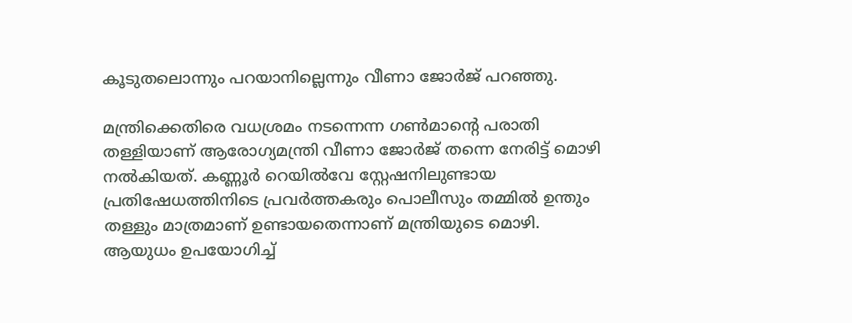കൂടുതലൊന്നും പറയാനില്ലെന്നും വീണാ ജോര്‍ജ് പറഞ്ഞു.

മന്ത്രിക്കെതിരെ വധശ്രമം നടന്നെന്ന ഗണ്‍മാന്റെ പരാതി തള്ളിയാണ് ആരോഗ്യമന്ത്രി വീണാ ജോര്‍ജ് തന്നെ നേരിട്ട് മൊഴി നല്‍കിയത്. കണ്ണൂര്‍ റെയില്‍വേ സ്റ്റേഷനിലുണ്ടായ പ്രതിഷേധത്തിനിടെ പ്രവര്‍ത്തകരും പൊലീസും തമ്മില്‍ ഉന്തും തള്ളും മാത്രമാണ് ഉണ്ടായതെന്നാണ് മന്ത്രിയുടെ മൊഴി. ആയുധം ഉപയോഗിച്ച്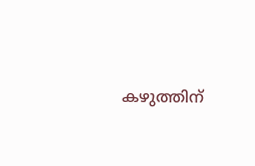കഴുത്തിന്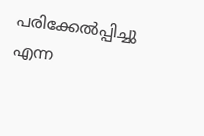പരിക്കേല്‍പ്പിച്ചു എന്ന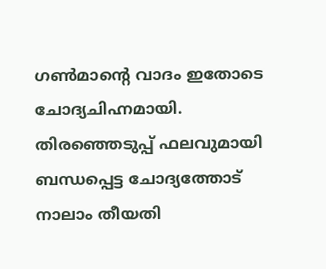ഗണ്‍മാന്റെ വാദം ഇതോടെ ചോദ്യചിഹ്നമായി. തിരഞ്ഞെടുപ്പ് ഫലവുമായി ബന്ധപ്പെട്ട ചോദ്യത്തോട് നാലാം തീയതി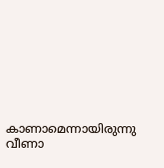കാണാമെന്നായിരുന്നു വീണാ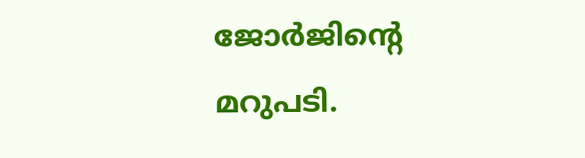ജോര്‍ജിന്റെ മറുപടി.